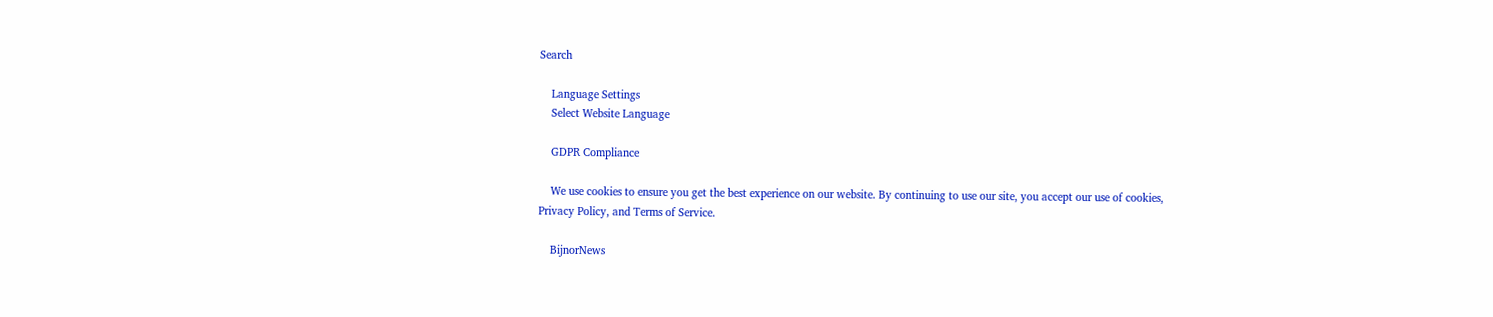Search

    Language Settings
    Select Website Language

    GDPR Compliance

    We use cookies to ensure you get the best experience on our website. By continuing to use our site, you accept our use of cookies, Privacy Policy, and Terms of Service.

    BijnorNews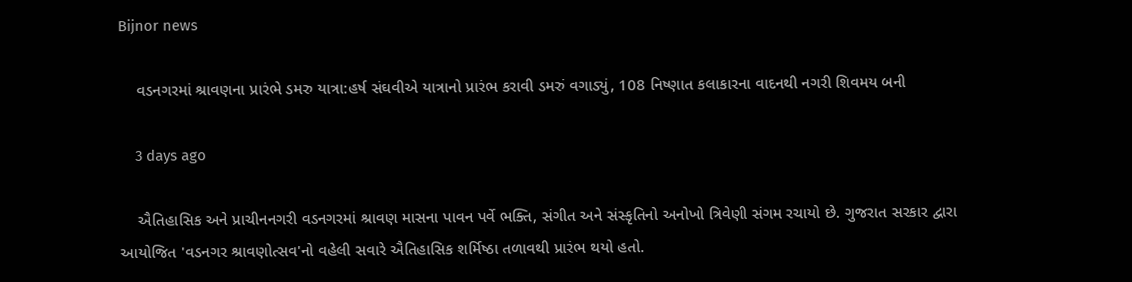Bijnor news

    વડનગરમાં શ્રાવણના પ્રારંભે ડમરુ યાત્રા:હર્ષ સંઘવીએ યાત્રાનો પ્રારંભ કરાવી ડમરું વગાડ્યું, 108 નિષ્ણાત કલાકારના વાદનથી નગરી શિવમય બની

    3 days ago

    ઐતિહાસિક અને પ્રાચીનનગરી વડનગરમાં શ્રાવણ માસના પાવન પર્વે ભક્તિ, સંગીત અને સંસ્કૃતિનો અનોખો ત્રિવેણી સંગમ રચાયો છે. ગુજરાત સરકાર દ્વારા આયોજિત 'વડનગર શ્રાવણોત્સવ'નો વહેલી સવારે ઐતિહાસિક શર્મિષ્ઠા તળાવથી પ્રારંભ થયો હતો.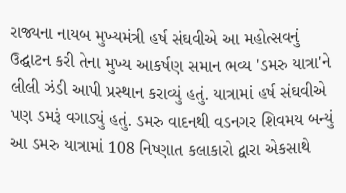રાજ્યના નાયબ મુખ્યમંત્રી હર્ષ સંઘવીએ આ મહોત્સવનું ઉદ્ઘાટન કરી તેના મુખ્ય આકર્ષણ સમાન ભવ્ય 'ડમરુ યાત્રા'ને લીલી ઝંડી આપી પ્રસ્થાન કરાવ્યું હતું. યાત્રામાં હર્ષ સંઘવીએ પણ ડમરૂં વગાડ્યું હતું. ડમરુ વાદનથી વડનગર શિવમય બન્યું આ ડમરુ યાત્રામાં 108 નિષ્ણાત કલાકારો દ્વારા એકસાથે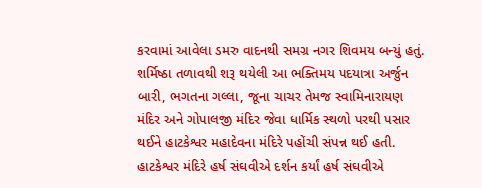કરવામાં આવેલા ડમરુ વાદનથી સમગ્ર નગર શિવમય બન્યું હતું. શર્મિષ્ઠા તળાવથી શરૂ થયેલી આ ભક્તિમય પદયાત્રા અર્જુન બારી, ભગતના ગલ્લા, જૂના ચાચર તેમજ સ્વામિનારાયણ મંદિર અને ગોપાલજી મંદિર જેવા ધાર્મિક સ્થળો પરથી પસાર થઈને હાટકેશ્વર મહાદેવના મંદિરે પહોંચી સંપન્ન થઈ હતી. હાટકેશ્વર મંદિરે હર્ષ સંઘવીએ દર્શન કર્યાં હર્ષ સંઘવીએ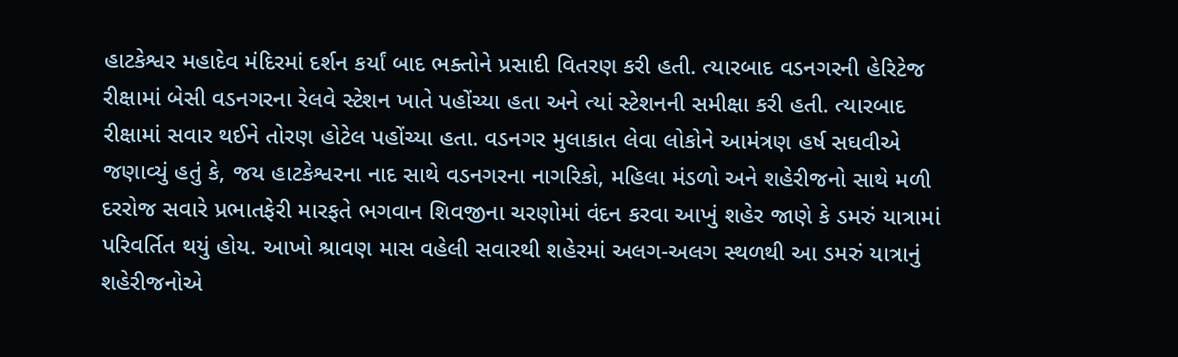હાટકેશ્વર મહાદેવ મંદિરમાં દર્શન કર્યાં બાદ ભક્તોને પ્રસાદી વિતરણ કરી હતી. ત્યારબાદ વડનગરની હેરિટેજ રીક્ષામાં બેસી વડનગરના રેલવે સ્ટેશન ખાતે પહોંચ્યા હતા અને ત્યાં સ્ટેશનની સમીક્ષા કરી હતી. ત્યારબાદ રીક્ષામાં સવાર થઈને તોરણ હોટેલ પહોંચ્યા હતા. વડનગર મુલાકાત લેવા લોકોને આમંત્રણ હર્ષ સઘવીએ જણાવ્યું હતું કે, જય હાટકેશ્વરના નાદ સાથે વડનગરના નાગરિકો, મહિલા મંડળો અને શહેરીજનો સાથે મળી દરરોજ સવારે પ્રભાતફેરી મારફતે ભગવાન શિવજીના ચરણોમાં વંદન કરવા આખું શહેર જાણે કે ડમરું યાત્રામાં પરિવર્તિત થયું હોય. આખો શ્રાવણ માસ વહેલી સવારથી શહેરમાં અલગ-અલગ સ્થળથી આ ડમરું યાત્રાનું શહેરીજનોએ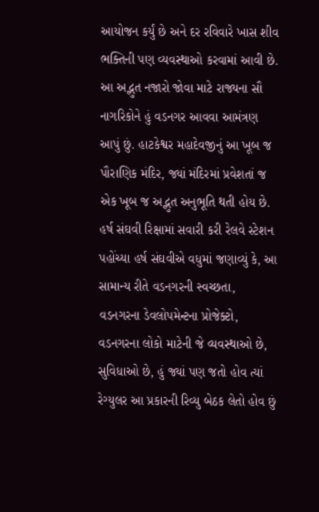આયોજન કર્યું છે અને દર રવિવારે ખાસ શીવ ભક્તિની પણ વ્યવસ્થાઓ કરવામાં આવી છે. આ અદ્ભુત નજારો જોવા માટે રાજ્યના સૌ નાગરિકોને હું વડનગર આવવા આમંત્રણ આપું છું. હાટકેશ્વર મહાદેવજીનું આ ખૂબ જ પૌરાણિક મંદિર, જ્યાં મંદિરમાં પ્રવેશતાં જ એક ખૂબ જ અદ્ભુત અનુભૂતિ થતી હોય છે. હર્ષ સંઘવી રિક્ષામાં સવારી કરી રેલવે સ્ટેશન પહોંચ્યા હર્ષ સંઘવીએ વધુમાં જણાવ્યું કે, આ સામાન્ય રીતે વડનગરની સ્વચ્છતા, વડનગરના ડેવલોપમેન્ટના પ્રોજેક્ટો, વડનગરના લોકો માટેની જે વ્યવસ્થાઓ છે, સુવિધાઓ છે, હું જ્યાં પણ જતો હોવ ત્યાં રેગ્યુલર આ પ્રકારની રિવ્યુ બેઠક લેતો હોવ છું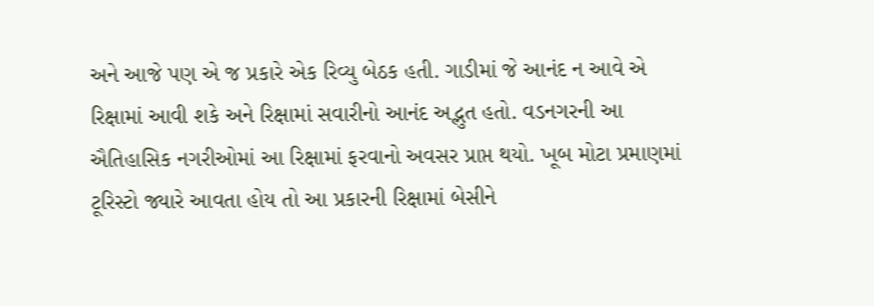અને આજે પણ એ જ પ્રકારે એક રિવ્યુ બેઠક હતી. ગાડીમાં જે આનંદ ન આવે એ રિક્ષામાં આવી શકે અને રિક્ષામાં સવારીનો આનંદ અદ્ભુત હતો. વડનગરની આ ઐતિહાસિક નગરીઓમાં આ રિક્ષામાં ફરવાનો અવસર પ્રાપ્ત થયો. ખૂબ મોટા પ્રમાણમાં ટૂરિસ્ટો જ્યારે આવતા હોય તો આ પ્રકારની રિક્ષામાં બેસીને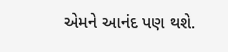એમને આનંદ પણ થશે.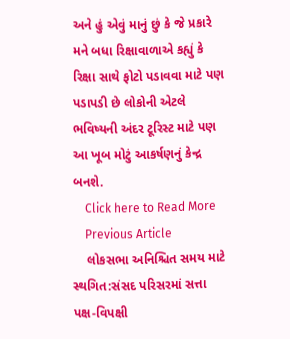અને હું એવું માનું છું કે જે પ્રકારે મને બધા રિક્ષાવાળાએ કહ્યું કે રિક્ષા સાથે ફોટો પડાવવા માટે પણ પડાપડી છે લોકોની એટલે ભવિષ્યની અંદર ટૂરિસ્ટ માટે પણ આ ખૂબ મોટું આકર્ષણનું કેન્દ્ર બનશે.
    Click here to Read More
    Previous Article
    લોકસભા અનિશ્ચિત સમય માટે સ્થગિત:સંસદ પરિસરમાં સત્તા પક્ષ-વિપક્ષી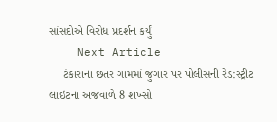સાંસદોએ વિરોધ પ્રદર્શન કર્યું
    Next Article
    ટંકારાના છતર ગામમાં જુગાર પર પોલીસની રેડ:સ્ટ્રીટ લાઇટના અજવાળે 8 શખ્સો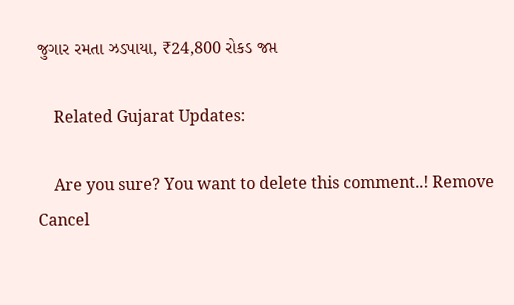જુગાર રમતા ઝડપાયા, ₹24,800 રોકડ જપ્ત

    Related Gujarat Updates:

    Are you sure? You want to delete this comment..! Remove Cancel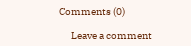Comments (0)

      Leave a comment